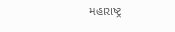મહારાષ્ટ્ર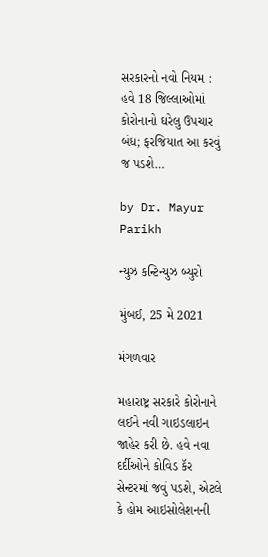સરકારનો નવો નિયમ : હવે 18 જિલ્લાઓમાં કોરોનાનો ઘરેલુ ઉપચાર બંધ; ફરજિયાત આ કરવું જ પડશે…

by Dr. Mayur Parikh

ન્યુઝ કન્ટિન્યુઝ બ્યુરો

મુંબઈ, 25 મે 2021

મંગળવાર

મહારાષ્ટ્ર સરકારે કોરોનાને લઈને નવી ગાઇડલાઇન જાહેર કરી છે. હવે નવા દર્દીઓને કોવિડ કૅર સેન્ટરમાં જવું પડશે, એટલે કે હોમ આઇસોલેશનની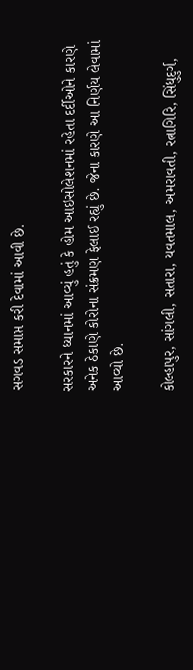સગવડ સમાપ્ત કરી દેવામાં આવી છે.

સરકારને ધ્યાનમાં આવ્યું હતું કે હોમ આઇસોલેશનમાં રહેતા દર્દીઓને કારણે અનેક ઠેકાણે કોરોના સંક્રમણ ફેલાઈ રહ્યું છે. જેના કારણે આ નિર્ણય લેવામાં આવ્યો છે.

કોલ્હાપુર, સાંગલી, સતારા, યવતમાલ, અમરાવતી, રત્નાગિરિ, સિંધુદુર્ગ,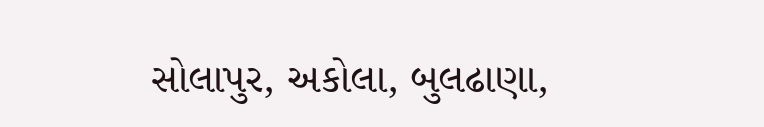સોલાપુર, અકોલા, બુલઢાણા,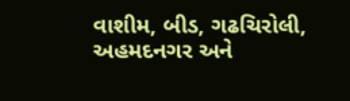વાશીમ, બીડ, ગઢચિરોલી, અહમદનગર અને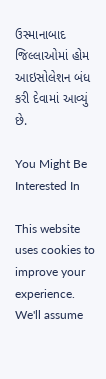ઉસ્માનાબાદ જિલ્લાઓમાં હોમ આઇસોલેશન બંધ કરી દેવામાં આવ્યું છે.

You Might Be Interested In

This website uses cookies to improve your experience. We'll assume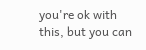you're ok with this, but you can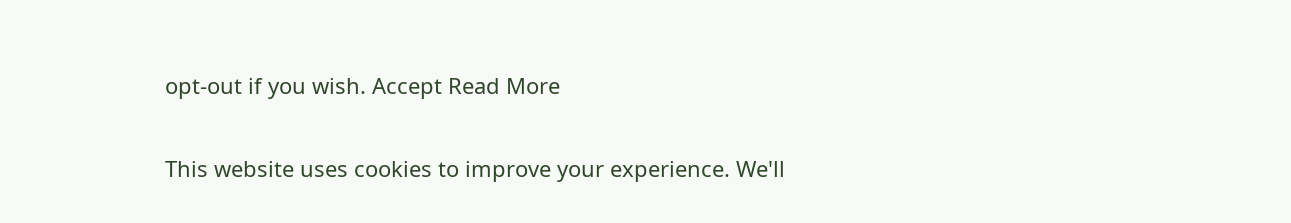opt-out if you wish. Accept Read More

This website uses cookies to improve your experience. We'll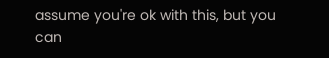assume you're ok with this, but you can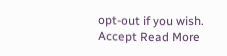opt-out if you wish. Accept Read More